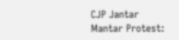CJP Jantar Mantar Protest: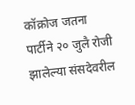कॉक्रोज जतना पार्टीने २० जुलै रोजी झालेल्या संसदेवरील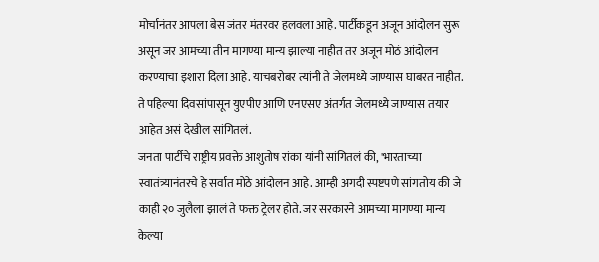मोर्चानंतर आपला बेस जंतर मंतरवर हलवला आहे. पार्टीकडून अजून आंदोलन सुरू असून जर आमच्या तीन मागण्या मान्य झाल्या नाहीत तर अजून मोठं आंदोलन करण्याचा इशारा दिला आहे. याचबरोबर त्यांनी ते जेलमध्ये जाण्यास घाबरत नाहीत. ते पहिल्या दिवसांपासून युएपीए आणि एनएसए अंतर्गत जेलमध्ये जाण्यास तयार आहेत असं देखील सांगितलं.
जनता पार्टीचे राष्ट्रीय प्रवक्ते आशुतोष रांका यांनी सांगितलं की, 'भारताच्या स्वातंत्र्यानंतरचे हे सर्वात मोठे आंदोलन आहे. आम्ही अगदी स्पष्टपणे सांगतोय की जे काही २० जुलैला झालं ते फक्त ट्रेलर होते. जर सरकारने आमच्या मागण्या मान्य केल्या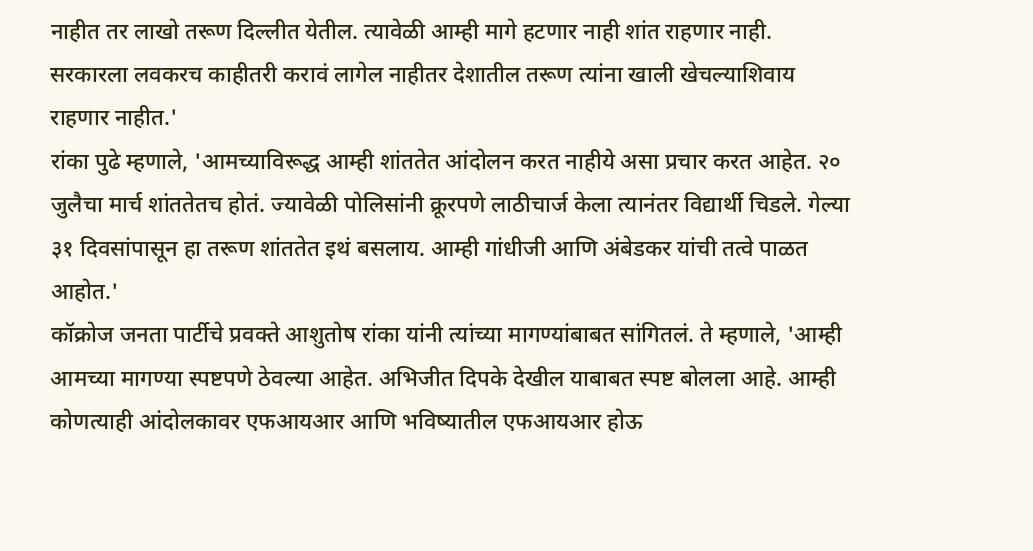नाहीत तर लाखो तरूण दिल्लीत येतील. त्यावेळी आम्ही मागे हटणार नाही शांत राहणार नाही. सरकारला लवकरच काहीतरी करावं लागेल नाहीतर देशातील तरूण त्यांना खाली खेचल्याशिवाय राहणार नाहीत.'
रांका पुढे म्हणाले, 'आमच्याविरूद्ध आम्ही शांततेत आंदोलन करत नाहीये असा प्रचार करत आहेत. २० जुलैचा मार्च शांततेतच होतं. ज्यावेळी पोलिसांनी क्रूरपणे लाठीचार्ज केला त्यानंतर विद्यार्थी चिडले. गेल्या ३१ दिवसांपासून हा तरूण शांततेत इथं बसलाय. आम्ही गांधीजी आणि अंबेडकर यांची तत्वे पाळत आहोत.'
कॉक्रोज जनता पार्टीचे प्रवक्ते आशुतोष रांका यांनी त्यांच्या मागण्यांबाबत सांगितलं. ते म्हणाले, 'आम्ही आमच्या मागण्या स्पष्टपणे ठेवल्या आहेत. अभिजीत दिपके देखील याबाबत स्पष्ट बोलला आहे. आम्ही कोणत्याही आंदोलकावर एफआयआर आणि भविष्यातील एफआयआर होऊ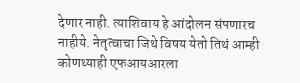देणार नाही. त्याशिवाय हे आंदोलन संपणारच नाहीये. नेतृत्वाचा जिथे विषय येतो तिथं आम्ही कोणथ्याही एफआयआरला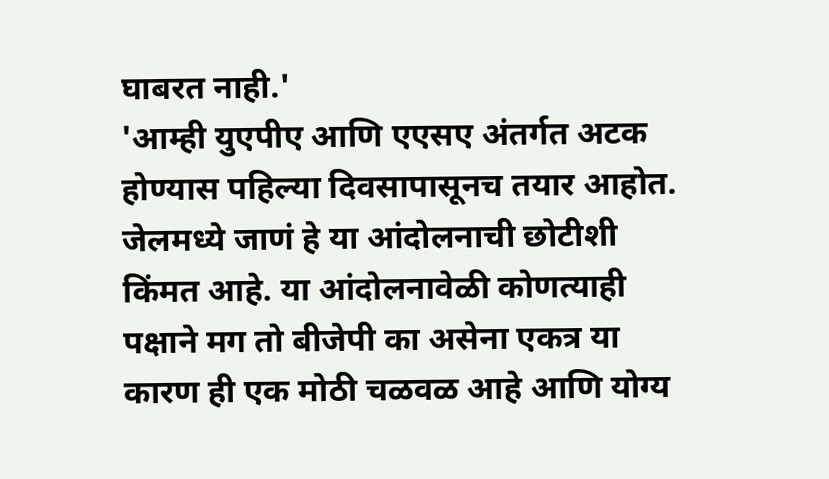घाबरत नाही.'
'आम्ही युएपीए आणि एएसए अंतर्गत अटक होण्यास पहिल्या दिवसापासूनच तयार आहोत. जेलमध्ये जाणं हे या आंदोलनाची छोटीशी किंमत आहे. या आंदोलनावेळी कोणत्याही पक्षाने मग तो बीजेपी का असेना एकत्र या कारण ही एक मोठी चळवळ आहे आणि योग्य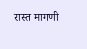रास्त मागणी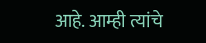आहे. आम्ही त्यांचे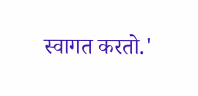स्वागत करतो.'